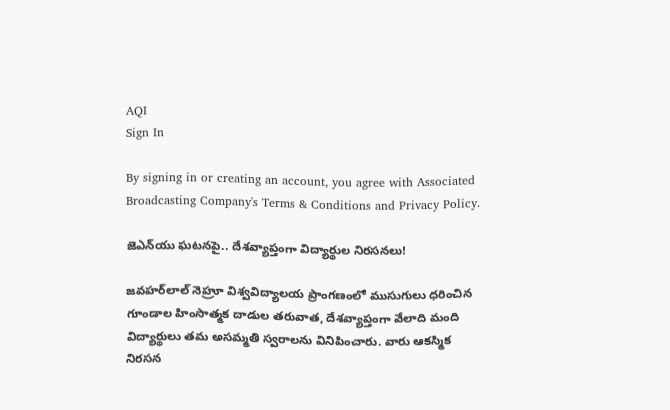AQI
Sign In

By signing in or creating an account, you agree with Associated Broadcasting Company's Terms & Conditions and Privacy Policy.

జెఎన్‌యు ఘటనపై.. దేశవ్యాప్తంగా విద్యార్థుల నిరసనలు!

జవహర్‌లాల్ నెహ్రూ విశ్వవిద్యాలయ ప్రాంగణంలో ముసుగులు ధరించిన గూండాల హింసాత్మక దాడుల తరువాత, దేశవ్యాప్తంగా వేలాది మంది విద్యార్థులు తమ అసమ్మతి స్వరాలను వినిపించారు. వారు ఆకస్మిక నిరసన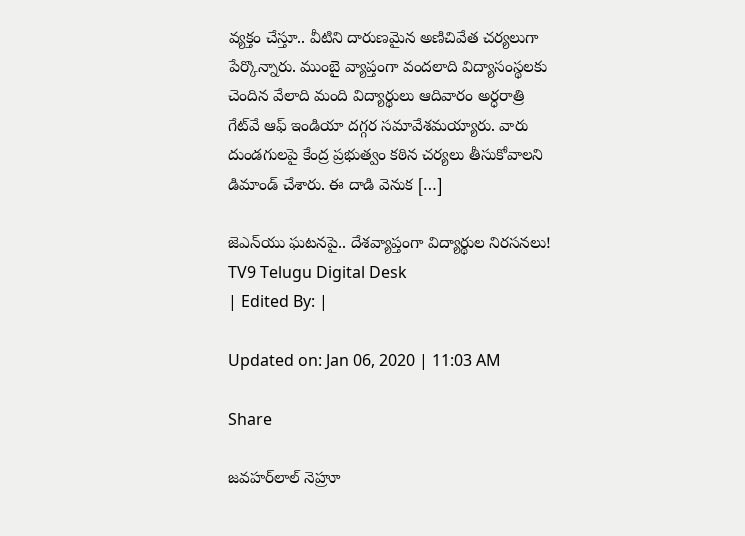వ్యక్తం చేస్తూ.. వీటిని దారుణమైన అణిచివేత చర్యలుగా పేర్కొన్నారు. ముంబై వ్యాప్తంగా వందలాది విద్యాసంస్థలకు చెందిన వేలాది మంది విద్యార్థులు ఆదివారం అర్ధరాత్రి గేట్‌వే ఆఫ్ ఇండియా దగ్గర సమావేశమయ్యారు. వారు దుండగులపై కేంద్ర ప్రభుత్వం కఠిన చర్యలు తీసుకోవాలని డిమాండ్ చేశారు. ఈ దాడి వెనుక […]

జెఎన్‌యు ఘటనపై.. దేశవ్యాప్తంగా విద్యార్థుల నిరసనలు!
TV9 Telugu Digital Desk
| Edited By: |

Updated on: Jan 06, 2020 | 11:03 AM

Share

జవహర్‌లాల్ నెహ్రూ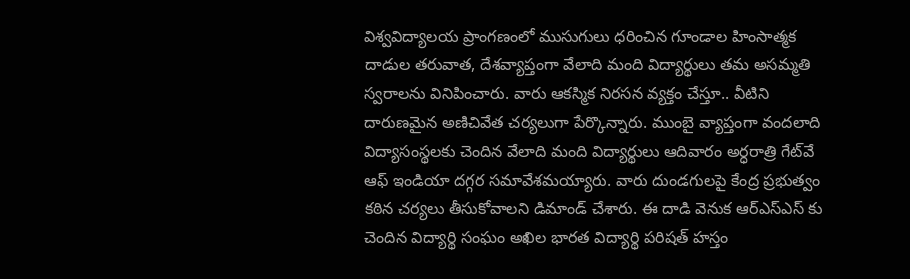విశ్వవిద్యాలయ ప్రాంగణంలో ముసుగులు ధరించిన గూండాల హింసాత్మక దాడుల తరువాత, దేశవ్యాప్తంగా వేలాది మంది విద్యార్థులు తమ అసమ్మతి స్వరాలను వినిపించారు. వారు ఆకస్మిక నిరసన వ్యక్తం చేస్తూ.. వీటిని దారుణమైన అణిచివేత చర్యలుగా పేర్కొన్నారు. ముంబై వ్యాప్తంగా వందలాది విద్యాసంస్థలకు చెందిన వేలాది మంది విద్యార్థులు ఆదివారం అర్ధరాత్రి గేట్‌వే ఆఫ్ ఇండియా దగ్గర సమావేశమయ్యారు. వారు దుండగులపై కేంద్ర ప్రభుత్వం కఠిన చర్యలు తీసుకోవాలని డిమాండ్ చేశారు. ఈ దాడి వెనుక ఆర్‌ఎస్‌ఎస్ కు చెందిన విద్యార్థి సంఘం అఖిల భారత విద్యార్థి పరిషత్‌ హస్తం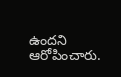ఉందని ఆరోపించారు.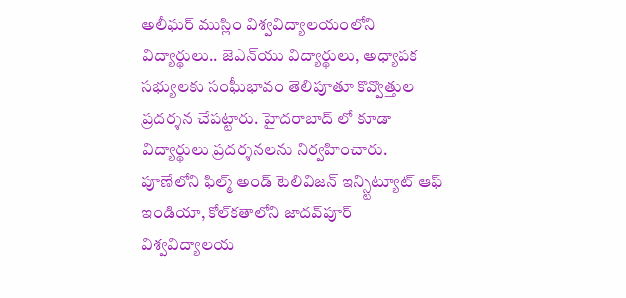అలీఘర్ ముస్లిం విశ్వవిద్యాలయంలోని విద్యార్థులు.. జెఎన్‌యు విద్యార్థులు, అధ్యాపక సభ్యులకు సంఘీభావం తెలిపూతూ కొవ్వొత్తుల ప్రదర్శన చేపట్టారు. హైదరాబాద్ లో కూడా విద్యార్థులు ప్రదర్శనలను నిర్వహించారు. పూణేలోని ఫిల్మ్ అండ్ టెలివిజన్ ఇన్స్టిట్యూట్ ఆఫ్ ఇండియా, కోల్‌కతాలోని జాదవ్‌పూర్ విశ్వవిద్యాలయ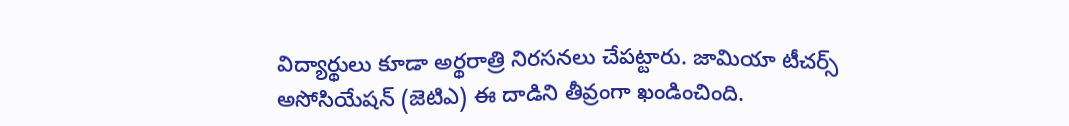విద్యార్థులు కూడా అర్థరాత్రి నిరసనలు చేపట్టారు. జామియా టీచర్స్ అసోసియేషన్ (జెటిఎ) ఈ దాడిని తీవ్రంగా ఖండించింది.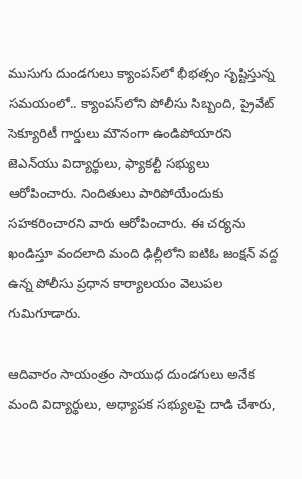ముసుగు దుండగులు క్యాంపస్‌లో భీభత్సం సృష్టిస్తున్న సమయంలో.. క్యాంపస్‌లోని పోలీసు సిబ్బంది, ప్రైవేట్ సెక్యూరిటీ గార్డులు మౌనంగా ఉండిపోయారని జెఎన్‌యు విద్యార్థులు, ఫ్యాకల్టీ సభ్యులు ఆరోపించారు. నిందితులు పారిపోయేందుకు సహకరించారని వారు ఆరోపించారు. ఈ చర్యను ఖండిస్తూ వందలాది మంది ఢిల్లీలోని ఐటిఓ జంక్షన్ వద్ద ఉన్న పోలీసు ప్రధాన కార్యాలయం వెలుపల గుమిగూడారు.

ఆదివారం సాయంత్రం సాయుధ దుండగులు అనేక మంది విద్యార్థులు, అధ్యాపక సభ్యులపై దాడి చేశారు,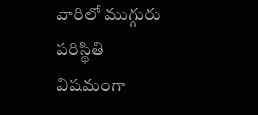వారిలో ముగ్గురు పరిస్థితి విషమంగా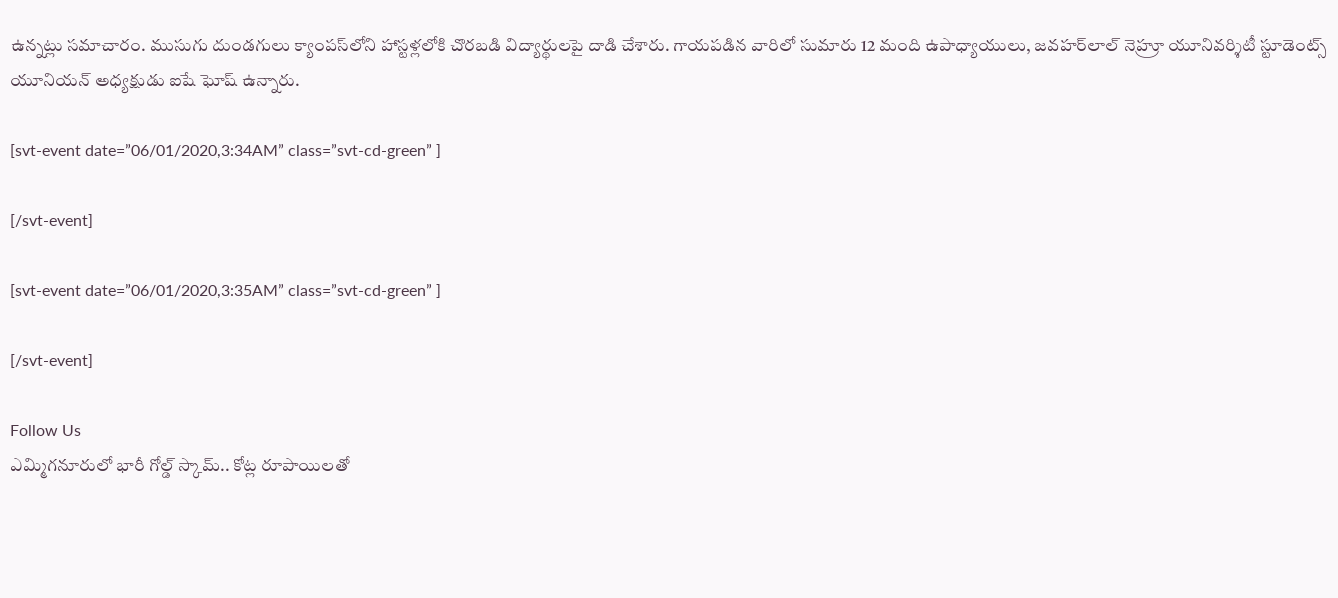ఉన్నట్లు సమాచారం. ముసుగు దుండగులు క్యాంపస్‌లోని హాస్టళ్లలోకి చొరబడి విద్యార్థులపై దాడి చేశారు. గాయపడిన వారిలో సుమారు 12 మంది ఉపాధ్యాయులు, జవహర్‌లాల్ నెహ్రూ యూనివర్శిటీ స్టూడెంట్స్ యూనియన్ అధ్యక్షుడు ఐషే ఘోష్ ఉన్నారు.

[svt-event date=”06/01/2020,3:34AM” class=”svt-cd-green” ]

[/svt-event]

[svt-event date=”06/01/2020,3:35AM” class=”svt-cd-green” ]

[/svt-event]

Follow Us
ఎమ్మిగనూరులో భారీ గోల్డ్ స్కామ్.. కోట్ల రూపాయిలతో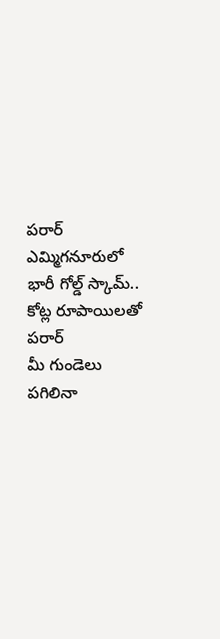పరార్‌
ఎమ్మిగనూరులో భారీ గోల్డ్ స్కామ్.. కోట్ల రూపాయిలతో పరార్‌
మీ గుండెలు పగిలినా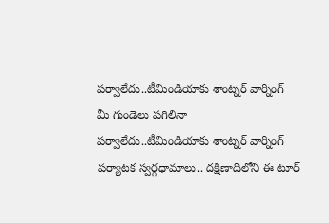పర్వాలేదు..టీమిండియాకు శాంట్నర్ వార్నింగ్
మీ గుండెలు పగిలినా పర్వాలేదు..టీమిండియాకు శాంట్నర్ వార్నింగ్
పర్యాటక స్వర్గధామాలు.. దక్షిణాదిలోని ఈ టూర్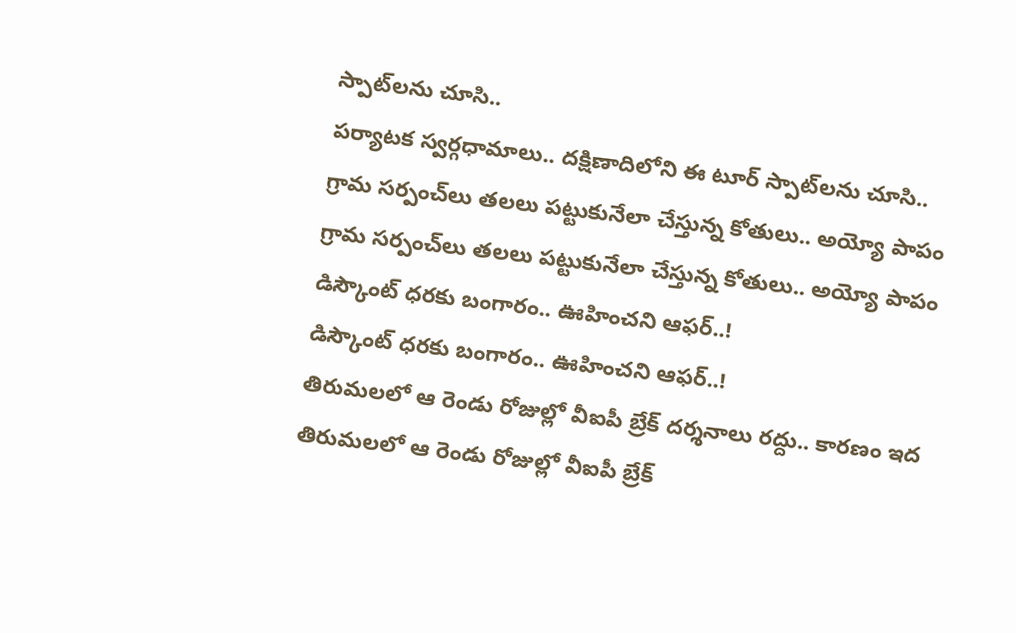స్పాట్‌లను చూసి..
పర్యాటక స్వర్గధామాలు.. దక్షిణాదిలోని ఈ టూర్ స్పాట్‌లను చూసి..
గ్రామ సర్పంచ్‌లు తలలు పట్టుకునేలా చేస్తున్న కోతులు.. అయ్యో పాపం
గ్రామ సర్పంచ్‌లు తలలు పట్టుకునేలా చేస్తున్న కోతులు.. అయ్యో పాపం
డిస్కౌంట్‌ ధరకు బంగారం.. ఊహించని ఆఫర్..!
డిస్కౌంట్‌ ధరకు బంగారం.. ఊహించని ఆఫర్..!
తిరుమలలో ఆ రెండు రోజుల్లో వీఐపీ బ్రేక్‌ దర్శనాలు రద్దు.. కారణం ఇద
తిరుమలలో ఆ రెండు రోజుల్లో వీఐపీ బ్రేక్‌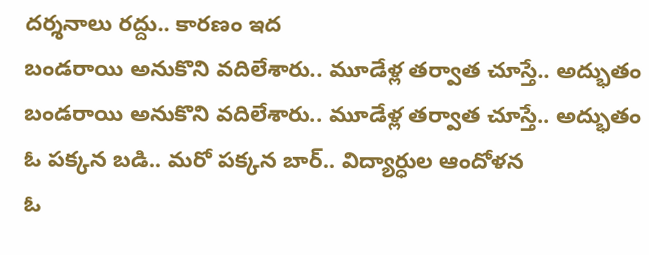దర్శనాలు రద్దు.. కారణం ఇద
బండరాయి అనుకొని వదిలేశారు.. మూడేళ్ల తర్వాత చూస్తే.. అద్భుతం
బండరాయి అనుకొని వదిలేశారు.. మూడేళ్ల తర్వాత చూస్తే.. అద్భుతం
ఓ పక్కన బడి.. మరో పక్కన బార్‌.. విద్యార్ధుల ఆందోళన
ఓ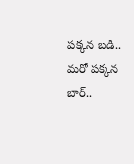పక్కన బడి.. మరో పక్కన బార్‌..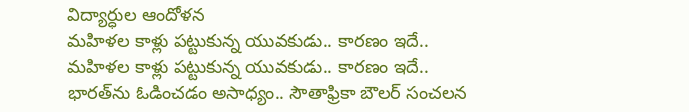విద్యార్ధుల ఆందోళన
మహిళల కాళ్లు పట్టుకున్న యువకుడు.. కారణం ఇదే..
మహిళల కాళ్లు పట్టుకున్న యువకుడు.. కారణం ఇదే..
భారత్‌ను ఓడించడం అసాధ్యం.. సౌతాఫ్రికా బౌలర్ సంచలన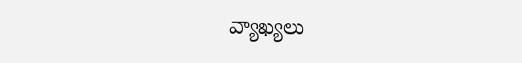వ్యాఖ్యలు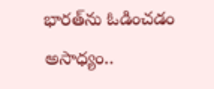భారత్‌ను ఓడించడం అసాధ్యం..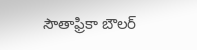సౌతాఫ్రికా బౌలర్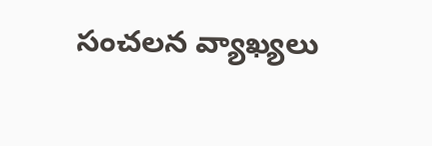సంచలన వ్యాఖ్యలు